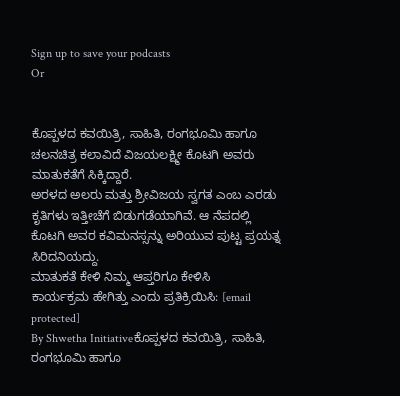Sign up to save your podcasts
Or


ಕೊಪ್ಪಳದ ಕವಯಿತ್ರಿ, ಸಾಹಿತಿ, ರಂಗಭೂಮಿ ಹಾಗೂ ಚಲನಚಿತ್ರ ಕಲಾವಿದೆ ವಿಜಯಲಕ್ಷ್ಮೀ ಕೊಟಗಿ ಅವರು ಮಾತುಕತೆಗೆ ಸಿಕ್ಕಿದ್ದಾರೆ.
ಅರಳದ ಅಲರು ಮತ್ತು ಶ್ರೀವಿಜಯ ಸ್ವಗತ ಎಂಬ ಎರಡು ಕೃತಿಗಳು ಇತ್ತೀಚೆಗೆ ಬಿಡುಗಡೆಯಾಗಿವೆ. ಆ ನೆಪದಲ್ಲಿ ಕೊಟಗಿ ಅವರ ಕವಿಮನಸ್ಸನ್ನು ಅರಿಯುವ ಪುಟ್ಟ ಪ್ರಯತ್ನ ಸಿರಿದನಿಯದ್ದು.
ಮಾತುಕತೆ ಕೇಳಿ ನಿಮ್ಮ ಆಪ್ತರಿಗೂ ಕೇಳಿಸಿ
ಕಾರ್ಯಕ್ರಮ ಹೇಗಿತ್ತು ಎಂದು ಪ್ರತಿಕ್ರಿಯಿಸಿ: [email protected]
By Shwetha Initiativeಕೊಪ್ಪಳದ ಕವಯಿತ್ರಿ, ಸಾಹಿತಿ, ರಂಗಭೂಮಿ ಹಾಗೂ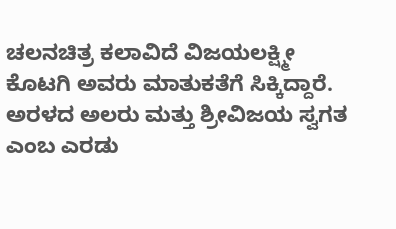ಚಲನಚಿತ್ರ ಕಲಾವಿದೆ ವಿಜಯಲಕ್ಷ್ಮೀ ಕೊಟಗಿ ಅವರು ಮಾತುಕತೆಗೆ ಸಿಕ್ಕಿದ್ದಾರೆ.
ಅರಳದ ಅಲರು ಮತ್ತು ಶ್ರೀವಿಜಯ ಸ್ವಗತ ಎಂಬ ಎರಡು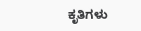ಕೃತಿಗಳು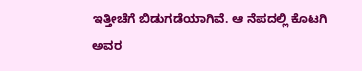ಇತ್ತೀಚೆಗೆ ಬಿಡುಗಡೆಯಾಗಿವೆ. ಆ ನೆಪದಲ್ಲಿ ಕೊಟಗಿ ಅವರ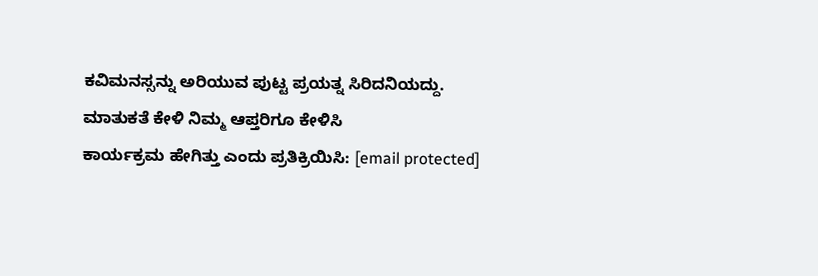ಕವಿಮನಸ್ಸನ್ನು ಅರಿಯುವ ಪುಟ್ಟ ಪ್ರಯತ್ನ ಸಿರಿದನಿಯದ್ದು.
ಮಾತುಕತೆ ಕೇಳಿ ನಿಮ್ಮ ಆಪ್ತರಿಗೂ ಕೇಳಿಸಿ
ಕಾರ್ಯಕ್ರಮ ಹೇಗಿತ್ತು ಎಂದು ಪ್ರತಿಕ್ರಿಯಿಸಿ: [email protected]